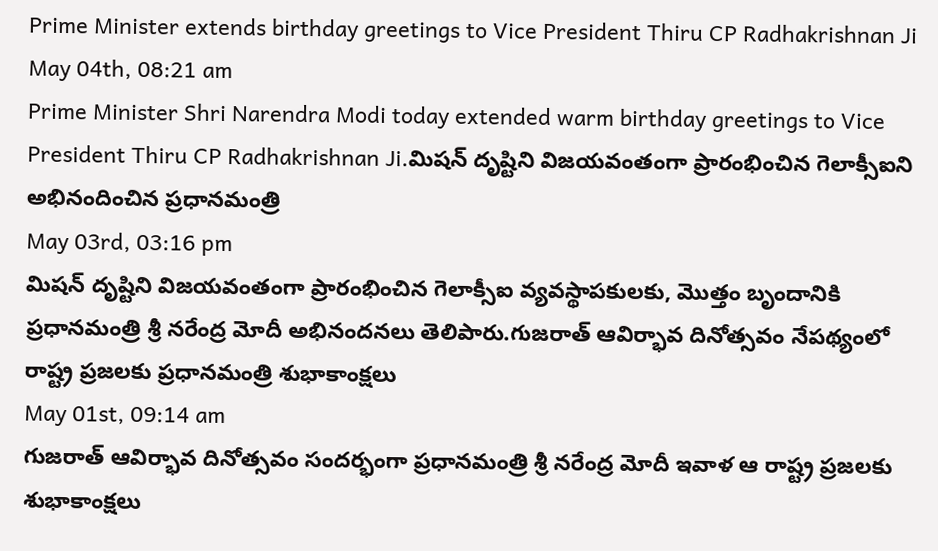Prime Minister extends birthday greetings to Vice President Thiru CP Radhakrishnan Ji
May 04th, 08:21 am
Prime Minister Shri Narendra Modi today extended warm birthday greetings to Vice President Thiru CP Radhakrishnan Ji.మిషన్ దృష్టిని విజయవంతంగా ప్రారంభించిన గెలాక్సీఐని అభినందించిన ప్రధానమంత్రి
May 03rd, 03:16 pm
మిషన్ దృష్టిని విజయవంతంగా ప్రారంభించిన గెలాక్సీఐ వ్యవస్థాపకులకు, మొత్తం బృందానికి ప్రధానమంత్రి శ్రీ నరేంద్ర మోదీ అభినందనలు తెలిపారు.గుజరాత్ ఆవిర్భావ దినోత్సవం నేపథ్యంలో రాష్ట్ర ప్రజలకు ప్రధానమంత్రి శుభాకాంక్షలు
May 01st, 09:14 am
గుజరాత్ ఆవిర్భావ దినోత్సవం సందర్భంగా ప్రధానమంత్రి శ్రీ నరేంద్ర మోదీ ఇవాళ ఆ రాష్ట్ర ప్రజలకు శుభాకాంక్షలు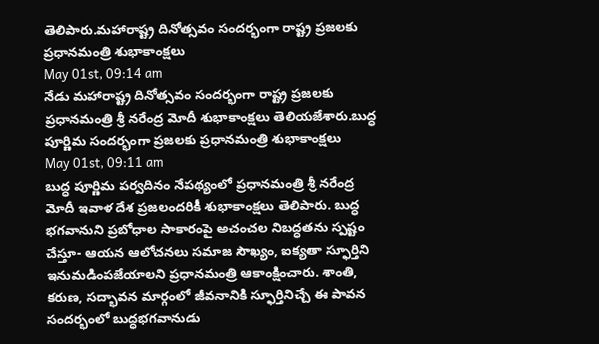తెలిపారు.మహారాష్ట్ర దినోత్సవం సందర్భంగా రాష్ట్ర ప్రజలకు ప్రధానమంత్రి శుభాకాంక్షలు
May 01st, 09:14 am
నేడు మహారాష్ట్ర దినోత్సవం సందర్భంగా రాష్ట్ర ప్రజలకు ప్రధానమంత్రి శ్రీ నరేంద్ర మోదీ శుభాకాంక్షలు తెలియజేశారు.బుద్ధ పూర్ణిమ సందర్భంగా ప్రజలకు ప్రధానమంత్రి శుభాకాంక్షలు
May 01st, 09:11 am
బుద్ధ పూర్ణిమ పర్వదినం నేపథ్యంలో ప్రధానమంత్రి శ్రీ నరేంద్ర మోదీ ఇవాళ దేశ ప్రజలందరికీ శుభాకాంక్షలు తెలిపారు. బుద్ధ భగవానుని ప్రబోధాల సాకారంపై అచంచల నిబద్ధతను స్పష్టం చేస్తూ- ఆయన ఆలోచనలు సమాజ సౌఖ్యం, ఐక్యతా స్ఫూర్తిని ఇనుమడింపజేయాలని ప్రధానమంత్రి ఆకాంక్షించారు. శాంతి, కరుణ, సద్భావన మార్గంలో జీవనానికి స్ఫూర్తినిచ్చే ఈ పావన సందర్భంలో బుద్ధభగవానుడు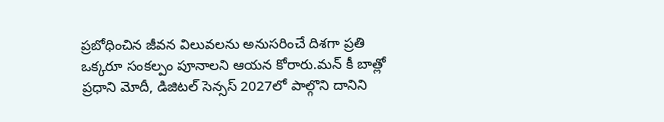ప్రబోధించిన జీవన విలువలను అనుసరించే దిశగా ప్రతి ఒక్కరూ సంకల్పం పూనాలని ఆయన కోరారు.మన్ కీ బాత్లో ప్రధాని మోదీ, డిజిటల్ సెన్సస్ 2027లో పాల్గొని దానిని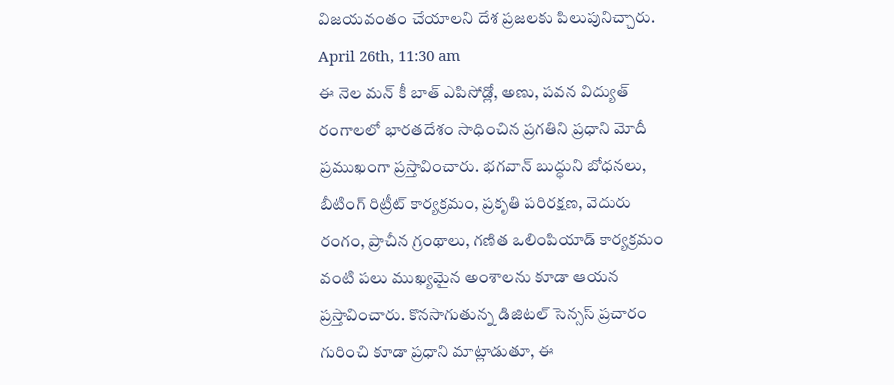విజయవంతం చేయాలని దేశ ప్రజలకు పిలుపునిచ్చారు.
April 26th, 11:30 am
ఈ నెల మన్ కీ బాత్ ఎపిసోడ్లో, అణు, పవన విద్యుత్ రంగాలలో భారతదేశం సాధించిన ప్రగతిని ప్రధాని మోదీ ప్రముఖంగా ప్రస్తావించారు. భగవాన్ బుద్ధుని బోధనలు, బీటింగ్ రిట్రీట్ కార్యక్రమం, ప్రకృతి పరిరక్షణ, వెదురు రంగం, ప్రాచీన గ్రంథాలు, గణిత ఒలింపియాడ్ కార్యక్రమం వంటి పలు ముఖ్యమైన అంశాలను కూడా ఆయన ప్రస్తావించారు. కొనసాగుతున్న డిజిటల్ సెన్సస్ ప్రచారం గురించి కూడా ప్రధాని మాట్లాడుతూ, ఈ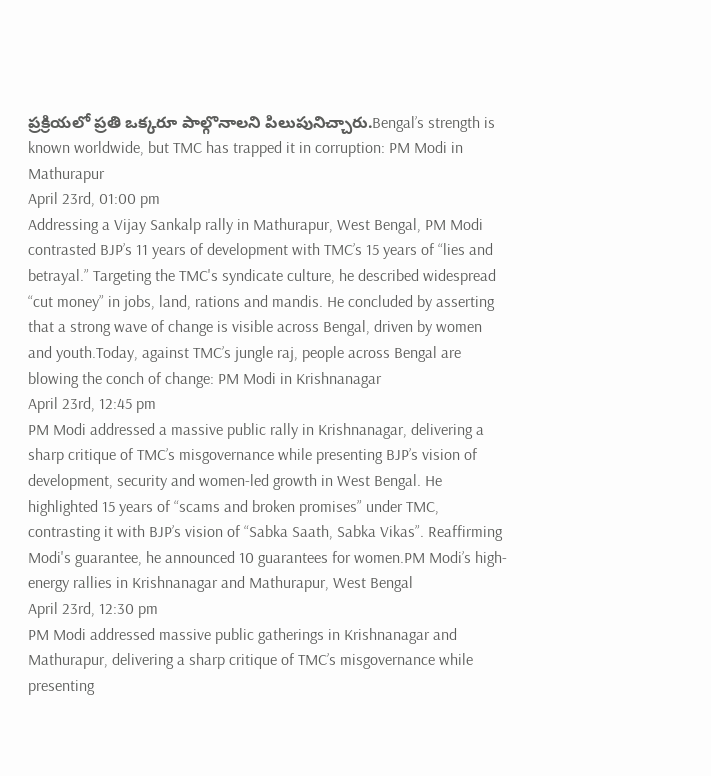ప్రక్రియలో ప్రతి ఒక్కరూ పాల్గొనాలని పిలుపునిచ్చారు.Bengal’s strength is known worldwide, but TMC has trapped it in corruption: PM Modi in Mathurapur
April 23rd, 01:00 pm
Addressing a Vijay Sankalp rally in Mathurapur, West Bengal, PM Modi contrasted BJP’s 11 years of development with TMC’s 15 years of “lies and betrayal.” Targeting the TMC's syndicate culture, he described widespread “cut money” in jobs, land, rations and mandis. He concluded by asserting that a strong wave of change is visible across Bengal, driven by women and youth.Today, against TMC’s jungle raj, people across Bengal are blowing the conch of change: PM Modi in Krishnanagar
April 23rd, 12:45 pm
PM Modi addressed a massive public rally in Krishnanagar, delivering a sharp critique of TMC’s misgovernance while presenting BJP’s vision of development, security and women-led growth in West Bengal. He highlighted 15 years of “scams and broken promises” under TMC, contrasting it with BJP’s vision of “Sabka Saath, Sabka Vikas”. Reaffirming Modi's guarantee, he announced 10 guarantees for women.PM Modi’s high-energy rallies in Krishnanagar and Mathurapur, West Bengal
April 23rd, 12:30 pm
PM Modi addressed massive public gatherings in Krishnanagar and Mathurapur, delivering a sharp critique of TMC’s misgovernance while presenting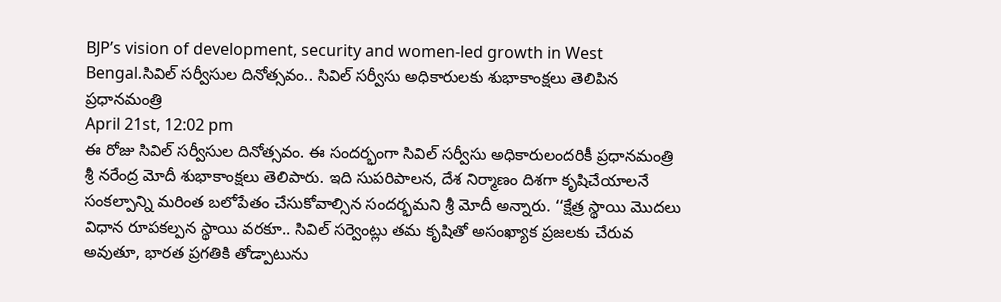BJP’s vision of development, security and women-led growth in West Bengal.సివిల్ సర్వీసుల దినోత్సవం.. సివిల్ సర్వీసు అధికారులకు శుభాకాంక్షలు తెలిపిన ప్రధానమంత్రి
April 21st, 12:02 pm
ఈ రోజు సివిల్ సర్వీసుల దినోత్సవం. ఈ సందర్భంగా సివిల్ సర్వీసు అధికారులందరికీ ప్రధానమంత్రి శ్రీ నరేంద్ర మోదీ శుభాకాంక్షలు తెలిపారు. ఇది సుపరిపాలన, దేశ నిర్మాణం దిశగా కృషిచేయాలనే సంకల్పాన్ని మరింత బలోపేతం చేసుకోవాల్సిన సందర్భమని శ్రీ మోదీ అన్నారు. ‘‘క్షేత్ర స్థాయి మొదలు విధాన రూపకల్పన స్థాయి వరకూ.. సివిల్ సర్వెంట్లు తమ కృషితో అసంఖ్యాక ప్రజలకు చేరువ అవుతూ, భారత ప్రగతికి తోడ్పాటును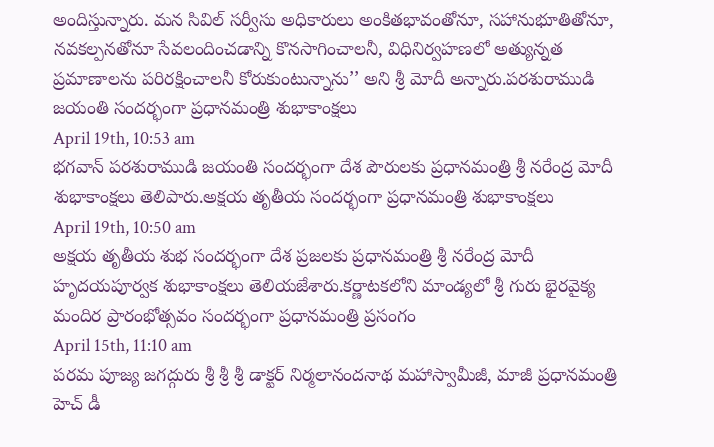అందిస్తున్నారు. మన సివిల్ సర్వీసు అధికారులు అంకితభావంతోనూ, సహానుభూతితోనూ, నవకల్పనతోనూ సేవలందించడాన్ని కొనసాగించాలనీ, విధినిర్వహణలో అత్యున్నత ప్రమాణాలను పరిరక్షించాలనీ కోరుకుంటున్నాను’’ అని శ్రీ మోదీ అన్నారు.పరశురాముడి జయంతి సందర్భంగా ప్రధానమంత్రి శుభాకాంక్షలు
April 19th, 10:53 am
భగవాన్ పరశురాముడి జయంతి సందర్భంగా దేశ పౌరులకు ప్రధానమంత్రి శ్రీ నరేంద్ర మోదీ శుభాకాంక్షలు తెలిపారు.అక్షయ తృతీయ సందర్భంగా ప్రధానమంత్రి శుభాకాంక్షలు
April 19th, 10:50 am
అక్షయ తృతీయ శుభ సందర్భంగా దేశ ప్రజలకు ప్రధానమంత్రి శ్రీ నరేంద్ర మోదీ హృదయపూర్వక శుభాకాంక్షలు తెలియజేశారు.కర్ణాటకలోని మాండ్యలో శ్రీ గురు భైరవైక్య మందిర ప్రారంభోత్సవం సందర్భంగా ప్రధానమంత్రి ప్రసంగం
April 15th, 11:10 am
పరమ పూజ్య జగద్గురు శ్రీ శ్రీ శ్రీ డాక్టర్ నిర్మలానందనాథ మహాస్వామీజీ, మాజీ ప్రధానమంత్రి హెచ్ డీ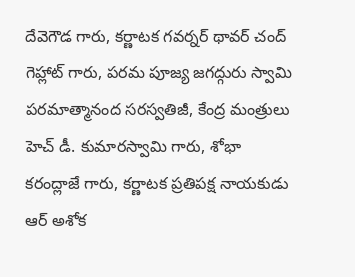దేవెగౌడ గారు, కర్ణాటక గవర్నర్ థావర్ చంద్ గెహ్లాట్ గారు, పరమ పూజ్య జగద్గురు స్వామి పరమాత్మానంద సరస్వతిజీ, కేంద్ర మంత్రులు హెచ్ డీ. కుమారస్వామి గారు, శోభా కరంద్లాజే గారు, కర్ణాటక ప్రతిపక్ష నాయకుడు ఆర్ అశోక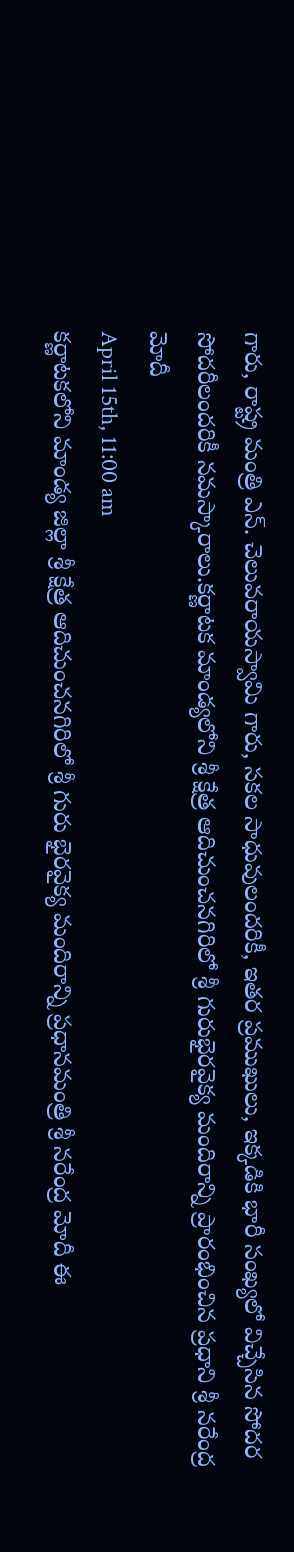గారు, రాష్ట్ర మంత్రి ఎన్. చెలువరాయస్వామి గారు, సకల సాధువులందరికీ, ఇతర ప్రముఖులు, ఇక్కడికి భారీ సంఖ్యలో విచ్చేసిన సోదర సోదరీలందరికీ నమస్కారాలు.కర్ణాటక మాండ్యలోని శ్రీ క్షేత్ర ఆదిచుంచనగిరిలో శ్రీ గురుభైరవైక్య మందిరాన్ని ప్రారంభించిన ప్రధాని శ్రీ నరేంద్ర మోదీ
April 15th, 11:00 am
కర్ణాటకలోని మాండ్య జిల్లా శ్రీ క్షేత్ర ఆదిచుంచనగిరిలో శ్రీ గురు భైరవైక్య మందిరాన్ని ప్రధానమంత్రి శ్రీ నరేంద్ర మోదీ ఈ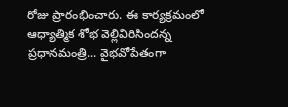రోజు ప్రారంభించారు. ఈ కార్యక్రమంలో ఆధ్యాత్మిక శోభ వెల్లివిరిసిందన్న ప్రధానమంత్రి... వైభవోపేతంగా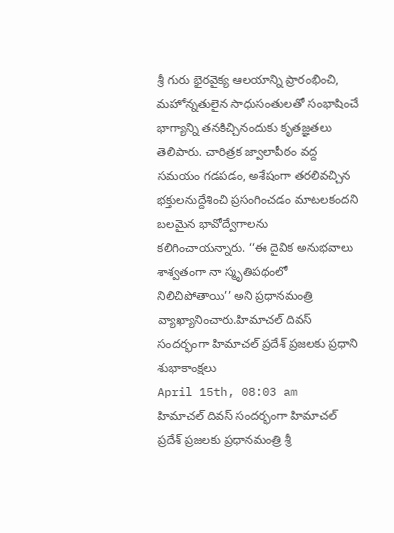శ్రీ గురు భైరవైక్య ఆలయాన్ని ప్రారంభించి, మహోన్నతులైన సాధుసంతులతో సంభాషించే భాగ్యాన్ని తనకిచ్చినందుకు కృతజ్ఞతలు తెలిపారు. చారిత్రక జ్వాలాపీఠం వద్ద సమయం గడపడం, అశేషంగా తరలివచ్చిన భక్తులనుద్దేశించి ప్రసంగించడం మాటలకందని బలమైన భావోద్వేగాలను కలిగించాయన్నారు. ‘‘ఈ దైవిక అనుభవాలు శాశ్వతంగా నా స్మృతిపథంలో నిలిచిపోతాయి’’ అని ప్రధానమంత్రి వ్యాఖ్యానించారు.హిమాచల్ దివస్ సందర్భంగా హిమాచల్ ప్రదేశ్ ప్రజలకు ప్రధాని శుభాకాంక్షలు
April 15th, 08:03 am
హిమాచల్ దివస్ సందర్భంగా హిమాచల్ ప్రదేశ్ ప్రజలకు ప్రధానమంత్రి శ్రీ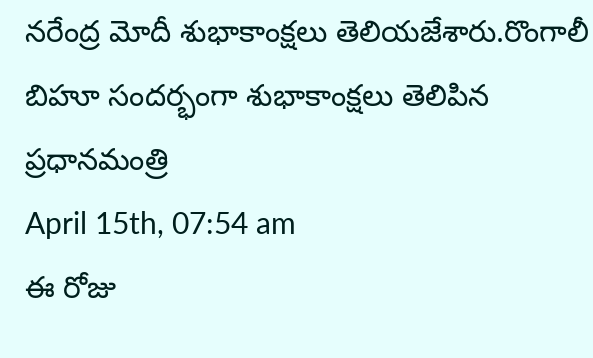నరేంద్ర మోదీ శుభాకాంక్షలు తెలియజేశారు.రొంగాలీ బిహూ సందర్భంగా శుభాకాంక్షలు తెలిపిన ప్రధానమంత్రి
April 15th, 07:54 am
ఈ రోజు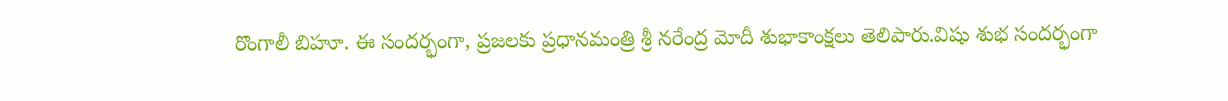రొంగాలీ బిహూ. ఈ సందర్భంగా, ప్రజలకు ప్రధానమంత్రి శ్రీ నరేంద్ర మోదీ శుభాకాంక్షలు తెలిపారు.విషు శుభ సందర్భంగా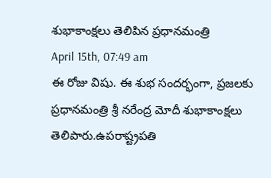శుభాకాంక్షలు తెలిపిన ప్రధానమంత్రి
April 15th, 07:49 am
ఈ రోజు విషు. ఈ శుభ సందర్భంగా, ప్రజలకు ప్రధానమంత్రి శ్రీ నరేంద్ర మోదీ శుభాకాంక్షలు తెలిపారు.ఉపరాష్ట్రపతి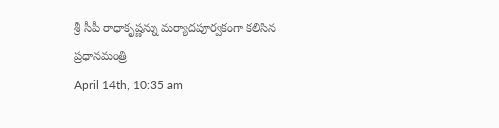శ్రీ సీపీ రాధాకృష్ణన్ను మర్యాదపూర్వకంగా కలిసిన ప్రధానమంత్రి
April 14th, 10:35 am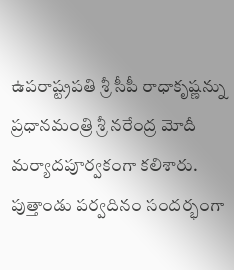ఉపరాష్ట్రపతి శ్రీ సీపీ రాధాకృష్ణన్ను ప్రధానమంత్రి శ్రీ నరేంద్ర మోదీ మర్యాదపూర్వకంగా కలిశారు. పుత్తాండు పర్వదినం సందర్భంగా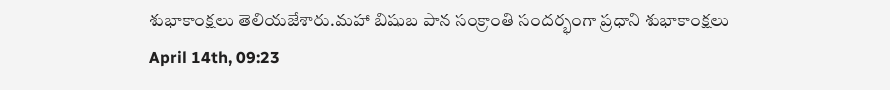శుభాకాంక్షలు తెలియజేశారు.మహా బిషుబ పాన సంక్రాంతి సందర్భంగా ప్రధాని శుభాకాంక్షలు
April 14th, 09:23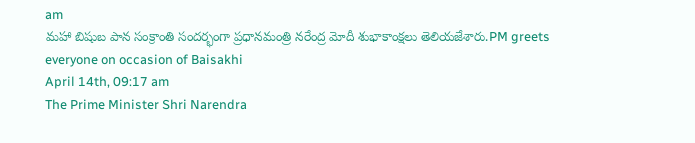am
మహా బిషుబ పాన సంక్రాంతి సందర్భంగా ప్రధానమంత్రి నరేంద్ర మోదీ శుభాకాంక్షలు తెలియజేశారు.PM greets everyone on occasion of Baisakhi
April 14th, 09:17 am
The Prime Minister Shri Narendra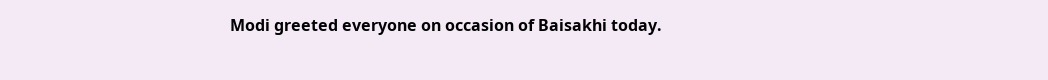Modi greeted everyone on occasion of Baisakhi today.